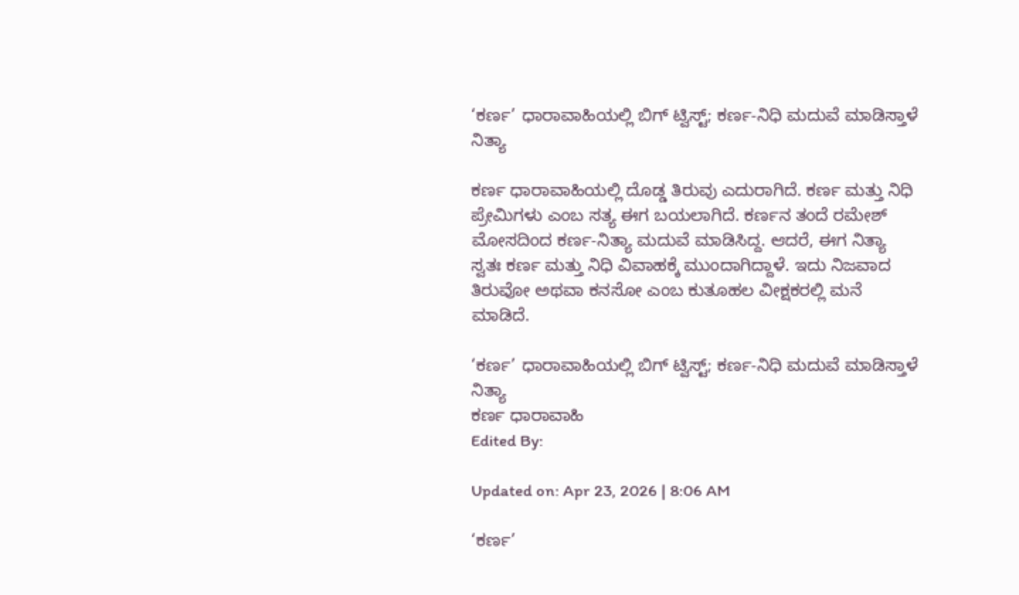‘ಕರ್ಣ’ ಧಾರಾವಾಹಿಯಲ್ಲಿ ಬಿಗ್ ಟ್ವಿಸ್ಟ್; ಕರ್ಣ-ನಿಧಿ ಮದುವೆ ಮಾಡಿಸ್ತಾಳೆ ನಿತ್ಯಾ

ಕರ್ಣ ಧಾರಾವಾಹಿಯಲ್ಲಿ ದೊಡ್ಡ ತಿರುವು ಎದುರಾಗಿದೆ. ಕರ್ಣ ಮತ್ತು ನಿಧಿ ಪ್ರೇಮಿಗಳು ಎಂಬ ಸತ್ಯ ಈಗ ಬಯಲಾಗಿದೆ. ಕರ್ಣನ ತಂದೆ ರಮೇಶ್ ಮೋಸದಿಂದ ಕರ್ಣ-ನಿತ್ಯಾ ಮದುವೆ ಮಾಡಿಸಿದ್ದ. ಆದರೆ, ಈಗ ನಿತ್ಯಾ ಸ್ವತಃ ಕರ್ಣ ಮತ್ತು ನಿಧಿ ವಿವಾಹಕ್ಕೆ ಮುಂದಾಗಿದ್ದಾಳೆ. ಇದು ನಿಜವಾದ ತಿರುವೋ ಅಥವಾ ಕನಸೋ ಎಂಬ ಕುತೂಹಲ ವೀಕ್ಷಕರಲ್ಲಿ ಮನೆ ಮಾಡಿದೆ.

‘ಕರ್ಣ’ ಧಾರಾವಾಹಿಯಲ್ಲಿ ಬಿಗ್ ಟ್ವಿಸ್ಟ್; ಕರ್ಣ-ನಿಧಿ ಮದುವೆ ಮಾಡಿಸ್ತಾಳೆ ನಿತ್ಯಾ
ಕರ್ಣ ಧಾರಾವಾಹಿ
Edited By:

Updated on: Apr 23, 2026 | 8:06 AM

‘ಕರ್ಣ’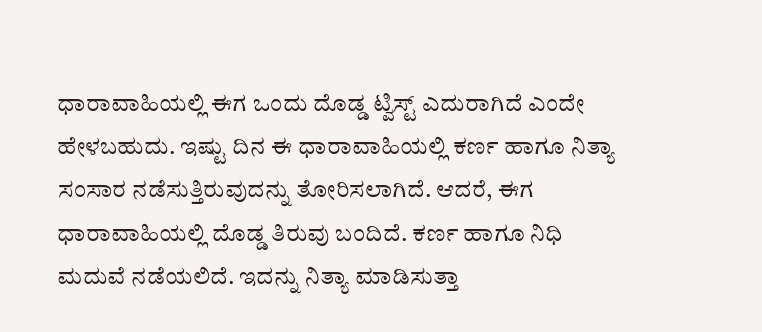ಧಾರಾವಾಹಿಯಲ್ಲಿ ಈಗ ಒಂದು ದೊಡ್ಡ ಟ್ವಿಸ್ಟ್ ಎದುರಾಗಿದೆ ಎಂದೇ ಹೇಳಬಹುದು. ಇಷ್ಟು ದಿನ ಈ ಧಾರಾವಾಹಿಯಲ್ಲಿ ಕರ್ಣ ಹಾಗೂ ನಿತ್ಯಾ ಸಂಸಾರ ನಡೆಸುತ್ತಿರುವುದನ್ನು ತೋರಿಸಲಾಗಿದೆ. ಆದರೆ, ಈಗ ಧಾರಾವಾಹಿಯಲ್ಲಿ ದೊಡ್ಡ ತಿರುವು ಬಂದಿದೆ. ಕರ್ಣ ಹಾಗೂ ನಿಧಿ ಮದುವೆ ನಡೆಯಲಿದೆ. ಇದನ್ನು ನಿತ್ಯಾ ಮಾಡಿಸುತ್ತಾ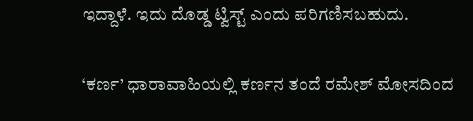ಇದ್ದಾಳೆ. ಇದು ದೊಡ್ಡ ಟ್ವಿಸ್ಟ್ ಎಂದು ಪರಿಗಣಿಸಬಹುದು.

‘ಕರ್ಣ’ ಧಾರಾವಾಹಿಯಲ್ಲಿ ಕರ್ಣನ ತಂದೆ ರಮೇಶ್ ಮೋಸದಿಂದ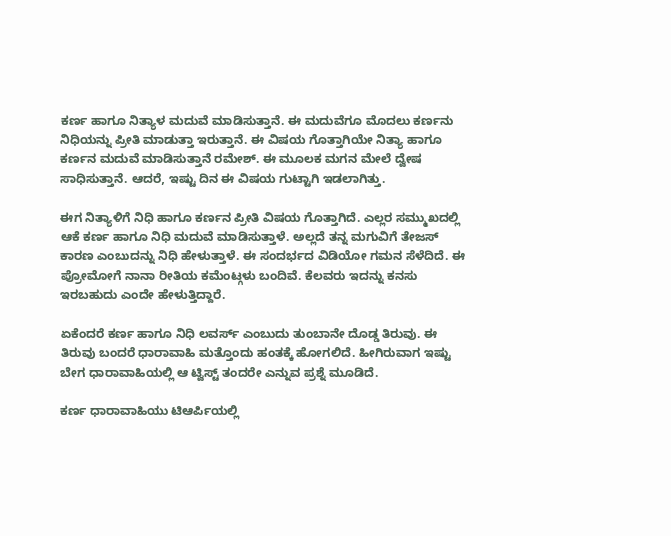ಕರ್ಣ ಹಾಗೂ ನಿತ್ಯಾಳ ಮದುವೆ ಮಾಡಿಸುತ್ತಾನೆ. ಈ ಮದುವೆಗೂ ಮೊದಲು ಕರ್ಣನು ನಿಧಿಯನ್ನು ಪ್ರೀತಿ ಮಾಡುತ್ತಾ ಇರುತ್ತಾನೆ. ಈ ವಿಷಯ ಗೊತ್ತಾಗಿಯೇ ನಿತ್ಯಾ ಹಾಗೂ ಕರ್ಣನ ಮದುವೆ ಮಾಡಿಸುತ್ತಾನೆ ರಮೇಶ್. ಈ ಮೂಲಕ ಮಗನ ಮೇಲೆ ದ್ವೇಷ ಸಾಧಿಸುತ್ತಾನೆ. ಆದರೆ, ಇಷ್ಟು ದಿನ ಈ ವಿಷಯ ಗುಟ್ಟಾಗಿ ಇಡಲಾಗಿತ್ತು.

ಈಗ ನಿತ್ಯಾಳಿಗೆ ನಿಧಿ ಹಾಗೂ ಕರ್ಣನ ಪ್ರೀತಿ ವಿಷಯ ಗೊತ್ತಾಗಿದೆ. ಎಲ್ಲರ ಸಮ್ಮುಖದಲ್ಲಿ ಆಕೆ ಕರ್ಣ ಹಾಗೂ ನಿಧಿ ಮದುವೆ ಮಾಡಿಸುತ್ತಾಳೆ. ಅಲ್ಲದೆ ತನ್ನ ಮಗುವಿಗೆ ತೇಜಸ್ ಕಾರಣ ಎಂಬುದನ್ನು ನಿಧಿ ಹೇಳುತ್ತಾಳೆ. ಈ ಸಂದರ್ಭದ ವಿಡಿಯೋ ಗಮನ ಸೆಳೆದಿದೆ. ಈ ಪ್ರೋಮೋಗೆ ನಾನಾ ರೀತಿಯ ಕಮೆಂಟ್ಗಳು ಬಂದಿವೆ. ಕೆಲವರು ಇದನ್ನು ಕನಸು ಇರಬಹುದು ಎಂದೇ ಹೇಳುತ್ತಿದ್ದಾರೆ.

ಏಕೆಂದರೆ ಕರ್ಣ ಹಾಗೂ ನಿಧಿ ಲವರ್ಸ್ ಎಂಬುದು ತುಂಬಾನೇ ದೊಡ್ಡ ತಿರುವು. ಈ ತಿರುವು ಬಂದರೆ ಧಾರಾವಾಹಿ ಮತ್ತೊಂದು ಹಂತಕ್ಕೆ ಹೋಗಲಿದೆ. ಹೀಗಿರುವಾಗ ಇಷ್ಟು ಬೇಗ ಧಾರಾವಾಹಿಯಲ್ಲಿ ಆ ಟ್ವಿಸ್ಟ್ ತಂದರೇ ಎನ್ನುವ ಪ್ರಶ್ನೆ ಮೂಡಿದೆ.

ಕರ್ಣ ಧಾರಾವಾಹಿಯು ಟಿಆರ್ಪಿಯಲ್ಲಿ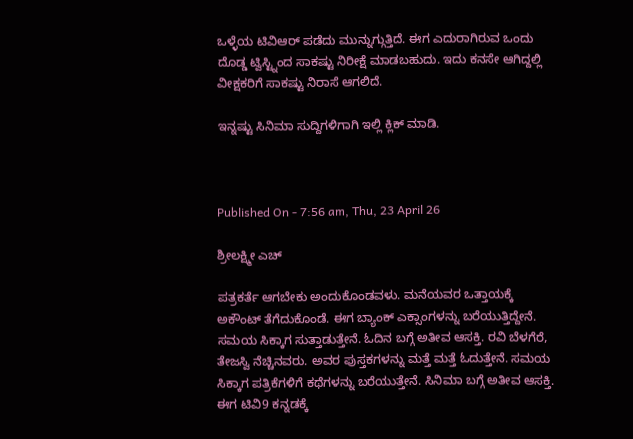ಒಳ್ಳೆಯ ಟಿವಿಆರ್ ಪಡೆದು ಮುನ್ನುಗ್ಗುತ್ತಿದೆ. ಈಗ ಎದುರಾಗಿರುವ ಒಂದು ದೊಡ್ಡ ಟ್ವಿಸ್ಟ್ನಿಂದ ಸಾಕಷ್ಟು ನಿರೀಕ್ಷೆ ಮಾಡಬಹುದು. ಇದು ಕನಸೇ ಆಗಿದ್ದಲ್ಲಿ ವೀಕ್ಷಕರಿಗೆ ಸಾಕಷ್ಟು ನಿರಾಸೆ ಆಗಲಿದೆ.

ಇನ್ನಷ್ಟು ಸಿನಿಮಾ ಸುದ್ದಿಗಳಿಗಾಗಿ ಇಲ್ಲಿ ಕ್ಲಿಕ್ ಮಾಡಿ.



Published On - 7:56 am, Thu, 23 April 26

ಶ್ರೀಲಕ್ಷ್ಮೀ ಎಚ್

ಪತ್ರಕರ್ತೆ ಆಗಬೇಕು ಅಂದುಕೊಂಡವಳು. ಮನೆಯವರ ಒತ್ತಾಯಕ್ಕೆ ಅಕೌಂಟ್ ತೆಗೆದುಕೊಂಡೆ. ಈಗ ಬ್ಯಾಂಕ್ ಎಕ್ಸಾಂಗಳನ್ನು ಬರೆಯುತ್ತಿದ್ದೇನೆ. ಸಮಯ ಸಿಕ್ಕಾಗ ಸುತ್ತಾಡುತ್ತೇನೆ. ಓದಿನ ಬಗ್ಗೆ ಅತೀವ ಆಸಕ್ತಿ. ರವಿ ಬೆಳಗೆರೆ, ತೇಜಸ್ವಿ ನೆಚ್ಚಿನವರು. ಅವರ ಪುಸ್ತಕಗಳನ್ನು ಮತ್ತೆ ಮತ್ತೆ ಓದುತ್ತೇನೆ. ಸಮಯ ಸಿಕ್ಕಾಗ ಪತ್ರಿಕೆಗಳಿಗೆ ಕಥೆಗಳನ್ನು ಬರೆಯುತ್ತೇನೆ. ಸಿನಿಮಾ ಬಗ್ಗೆ ಅತೀವ ಆಸಕ್ತಿ. ಈಗ ಟಿವಿ9 ಕನ್ನಡಕ್ಕೆ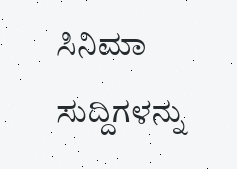ಸಿನಿಮಾ ಸುದ್ದಿಗಳನ್ನು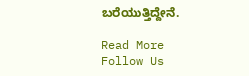ಬರೆಯುತ್ತಿದ್ದೇನೆ.

Read More
Follow Us